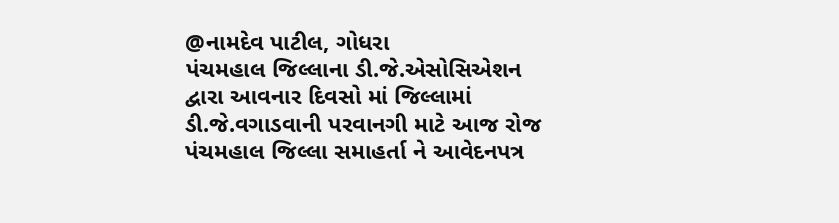@નામદેવ પાટીલ, ગોધરા
પંચમહાલ જિલ્લાના ડી.જે.એસોસિએશન દ્વારા આવનાર દિવસો માં જિલ્લામાં ડી.જે.વગાડવાની પરવાનગી માટે આજ રોજ પંચમહાલ જિલ્લા સમાહર્તા ને આવેદનપત્ર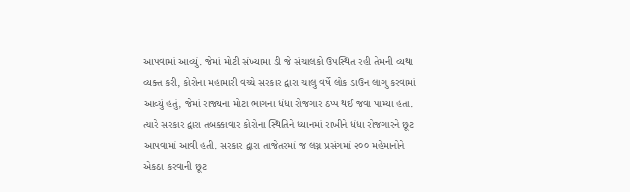આપવામાં આવ્યું. જેમાં મોટી સંખ્યામા ડી જે સંચાલકો ઉપસ્થિત રહી તેમની વ્યથા વ્યક્ત કરી, કોરોના મહામારી વચ્ચે સરકાર દ્વારા ચાલુ વર્ષે લોક ડાઉન લાગુ કરવામાં આવ્યું હતું, જેમાં રાજ્યના મોટા ભાગના ધંધા રોજગાર ઠપ્પ થઈ જવા પામ્યા હતા. ત્યારે સરકાર દ્વારા તબક્કાવાર કોરોના સ્થિતિને ધ્યાનમાં રાખીને ધંધા રોજગારને છૂટ આપવામાં આવી હતી. સરકાર દ્વારા તાજેતરમાં જ લગ્ન પ્રસંગમાં ૨૦૦ મહેમાનોને એકઠા કરવાની છૂટ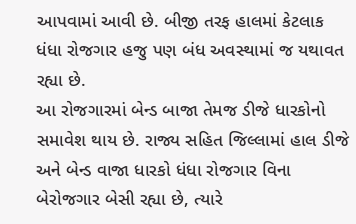આપવામાં આવી છે. બીજી તરફ હાલમાં કેટલાક ધંધા રોજગાર હજુ પણ બંધ અવસ્થામાં જ યથાવત રહ્યા છે.
આ રોજગારમાં બેન્ડ બાજા તેમજ ડીજે ધારકોનો સમાવેશ થાય છે. રાજ્ય સહિત જિલ્લામાં હાલ ડીજે અને બેન્ડ વાજા ધારકો ધંધા રોજગાર વિના બેરોજગાર બેસી રહ્યા છે, ત્યારે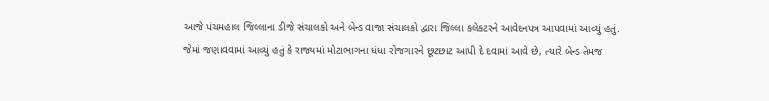આજે પંચમહાલ જિલ્લાના ડીજે સંચાલકો અને બેન્ડ વાજા સંચાલકો દ્વારા જિલ્લા કલેકટરને આવેદનપત્ર આપવામાં આવ્યું હતું. જેમાં જણાવવામાં આવ્યું હતું કે રાજ્યમાં મોટાભાગના ધંધા રોજગારને છૂટછાટ આપી દે દવામાં આવે છે, ત્યારે બેન્ડ તેમજ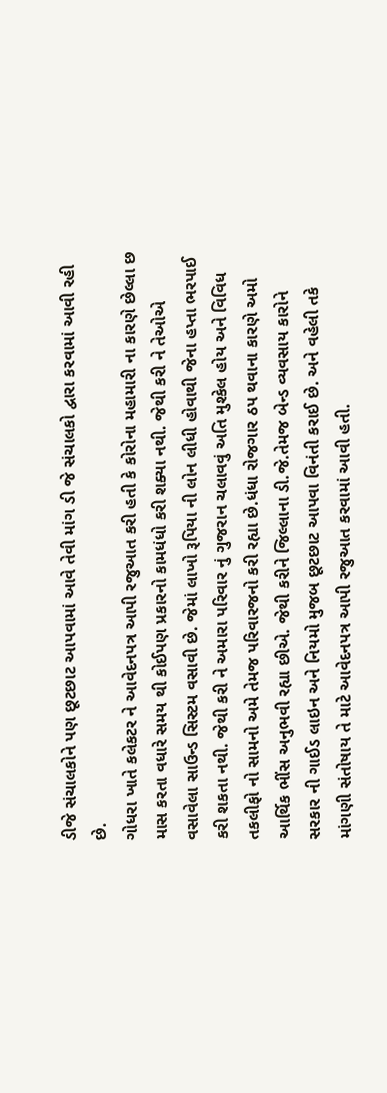ડીજે સંચાલકોને પણ છૂટછાટ આપવામાં આવે તેવી માંગ ડી જે સંચાલકો દ્વારા કરવામાં આવી રહી છે.
ગોધરા ખાતે કલેકટર ને આવેદનપત્ર આપી રજુઆત કરી હતી કે કોરોના મહામારી ના કારણે છેલ્લા છ માસ કરતા વધારે સમય થી કોઈપણ પ્રકારનો કામધંધો કરી શક્યા નથી. જેથી કરી ને તેઓએ વસાવેલા સાઉન્ડ સિસ્ટમ વસાવી છે. જેમાં લાખો રૂપિયા ની લોન લીધી હોવાથી જેના હપ્તા ભરપાઈ કરી શકતા નથી. જેથી કરી ને અમારા પરિવાર નું ગુજરાન ચલાવવું અતિ મુશ્કેલ હોય અને વિવિધ તકલીફો નો સામનો અમે તેમજ પરિવારજનો કરી રહ્યા છે.ધંધા રોજગાર ઠપ થવાના કારણે અમો આર્થિક ભીંસ અનુભવી રહ્યા છીએ. જેથી કરીને જિલ્લાના ડી.જે.તેમજ બેન્ડ વ્યવસાય કારોને સરકાર ની ગાઈડ લાઇન અને નિયમો મુજબ છૂટછાટ આપવા વિનંતી કરાઈ છે. અને વહેલી તકે માંગણી સંતોષાય તે માટે આવેદનપત્ર આપી રજુઆત કરવામાં આવી હતી.